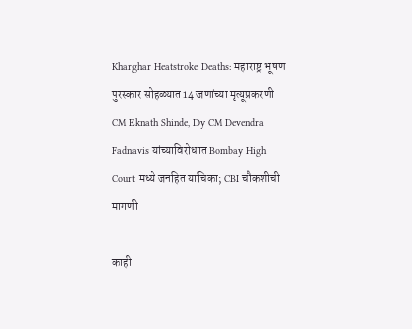Kharghar Heatstroke Deaths: महाराष्ट्र भूषण पुरस्कार सोहळ्यात 14 जणांच्या मृत्यूप्रकरणी CM Eknath Shinde, Dy CM Devendra Fadnavis यांच्याविरोधात Bombay High Court मध्ये जनहित याचिका; CBI चौकशीची मागणी

काही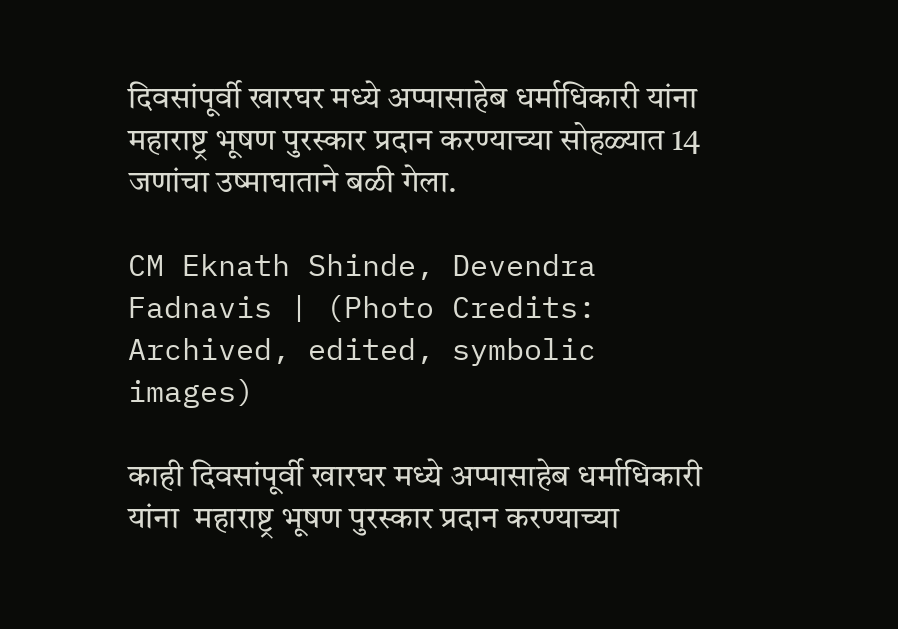दिवसांपूर्वी खारघर मध्ये अप्पासाहेब धर्माधिकारी यांना महाराष्ट्र भूषण पुरस्कार प्रदान करण्याच्या सोहळ्यात 14 जणांचा उष्माघाताने बळी गेला.

CM Eknath Shinde, Devendra Fadnavis | (Photo Credits: Archived, edited, symbolic images)

काही दिवसांपूर्वी खारघर मध्ये अप्पासाहेब धर्माधिकारी यांना  महाराष्ट्र भूषण पुरस्कार प्रदान करण्याच्या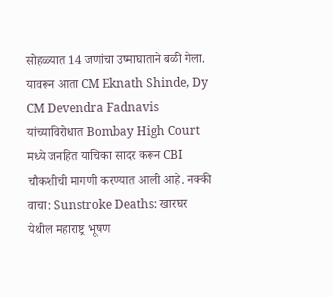सोहळ्यात 14 जणांचा उष्माघाताने बळी गेला. यावरून आता CM Eknath Shinde, Dy CM Devendra Fadnavis यांच्याविरोधात Bombay High Court मध्ये जनहित याचिका सादर करून CBI चौकशीची मागणी करण्यात आली आहे. नक्की वाचा: Sunstroke Deaths: खारघर येथील महाराष्ट्र भूषण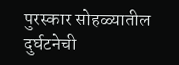पुरस्कार सोहळ्यातील दुर्घटनेची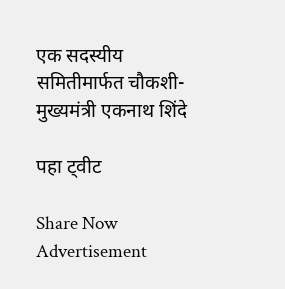एक सदस्यीय समितीमार्फत चौकशी- मुख्यमंत्री एकनाथ शिंदे

पहा ट्वीट

Share Now
Advertisement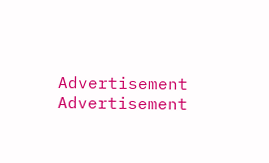Advertisement
Advertisement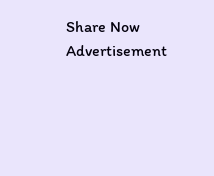Share Now
Advertisement